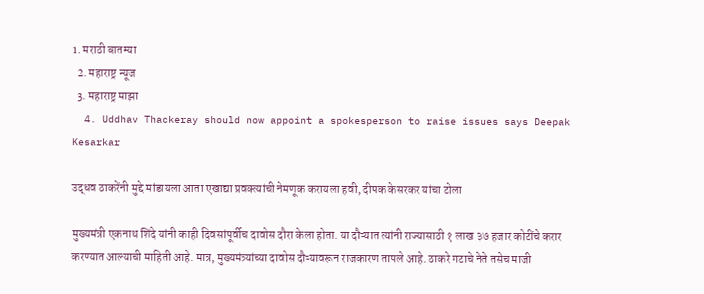1. मराठी बातम्या
  2. महाराष्ट्र न्यूज
  3. महाराष्ट्र माझा
  4. Uddhav Thackeray should now appoint a spokesperson to raise issues says Deepak Kesarkar

उद्धव ठाकरेंनी मुद्दे मांडायला आता एखाद्या प्रवक्त्यांची नेमणूक करायला हवी, दीपक केसरकर यांचा टोला

मुख्यमंत्री एकनाथ शिंदे यांनी काही दिवसांपूर्वीच दावोस दौरा केला होता. या दौऱ्यात त्यांनी राज्यासाठी १ लाख ३७ हजार कोटींचे करार करण्यात आल्याची माहिती आहे. मात्र, मुख्यमंत्र्यांच्या दावोस दौऱ्यावरून राजकारण तापले आहे. ठाकरे गटाचे नेते तसेच माजी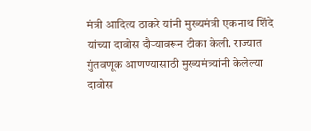मंत्री आदित्य ठाकरे यांनी मुख्यमंत्री एकनाथ शिंदे यांच्या दावोस दौऱ्यावरून टीका केली. राज्यात गुंतवणूक आणण्यासाठी मुख्यमंत्र्यांनी केलेल्या दावोस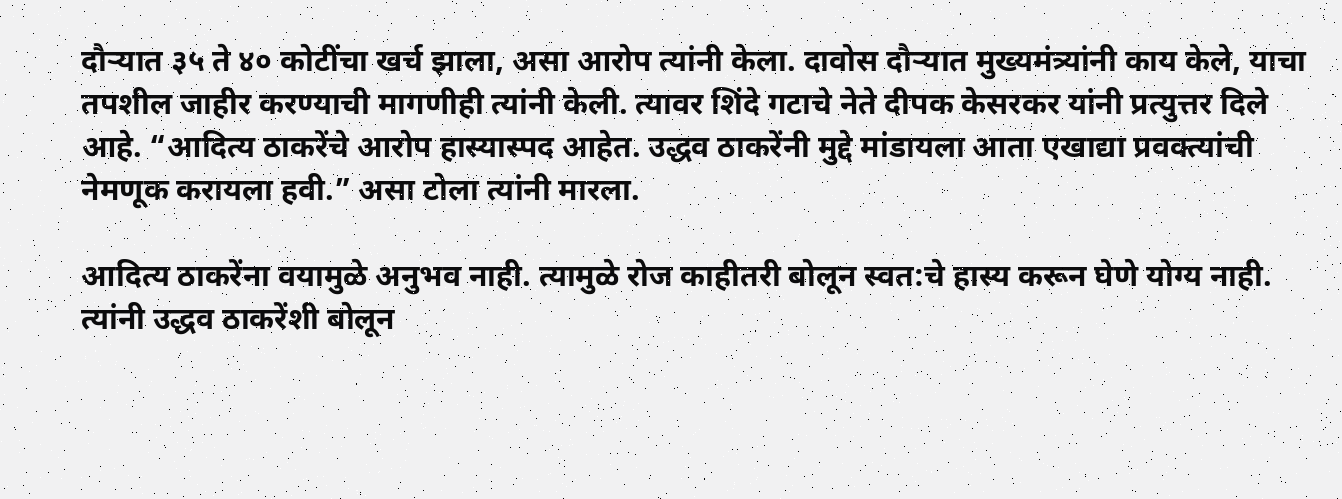दौऱ्यात ३५ ते ४० कोटींचा खर्च झाला, असा आरोप त्यांनी केला. दावोस दौऱ्यात मुख्यमंत्र्यांनी काय केले, याचा तपशील जाहीर करण्याची मागणीही त्यांनी केली. त्यावर शिंदे गटाचे नेते दीपक केसरकर यांनी प्रत्युत्तर दिले आहे. “आदित्य ठाकरेंचे आरोप हास्यास्पद आहेत. उद्धव ठाकरेंनी मुद्दे मांडायला आता एखाद्या प्रवक्त्यांची नेमणूक करायला हवी.” असा टोला त्यांनी मारला.

आदित्य ठाकरेंना वयामुळे अनुभव नाही. त्यामुळे रोज काहीतरी बोलून स्वत:चे हास्य करून घेणे योग्य नाही. त्यांनी उद्धव ठाकरेंशी बोलून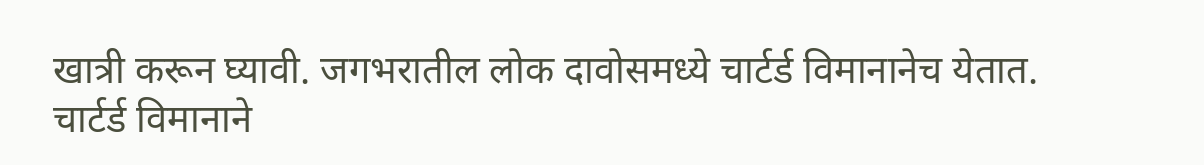खात्री करून घ्यावी. जगभरातील लोक दावोसमध्ये चार्टर्ड विमानानेच येतात. चार्टर्ड विमानाने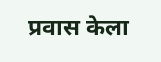प्रवास केला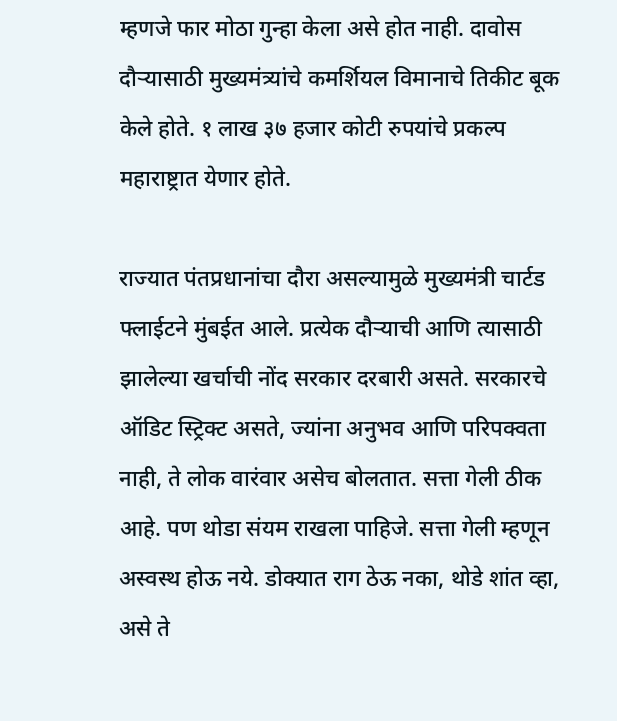म्हणजे फार मोठा गुन्हा केला असे होत नाही. दावोस दौऱ्यासाठी मुख्यमंत्र्यांचे कमर्शियल विमानाचे तिकीट बूक केले होते. १ लाख ३७ हजार कोटी रुपयांचे प्रकल्प महाराष्ट्रात येणार होते.

राज्यात पंतप्रधानांचा दौरा असल्यामुळे मुख्यमंत्री चार्टड फ्लाईटने मुंबईत आले. प्रत्येक दौऱ्याची आणि त्यासाठी झालेल्या खर्चाची नोंद सरकार दरबारी असते. सरकारचे ऑडिट स्ट्रिक्ट असते, ज्यांना अनुभव आणि परिपक्वता नाही, ते लोक वारंवार असेच बोलतात. सत्ता गेली ठीक आहे. पण थोडा संयम राखला पाहिजे. सत्ता गेली म्हणून अस्वस्थ होऊ नये. डोक्यात राग ठेऊ नका, थोडे शांत व्हा, असे ते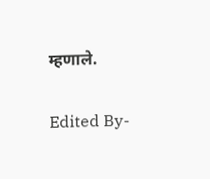म्हणाले.

Edited By-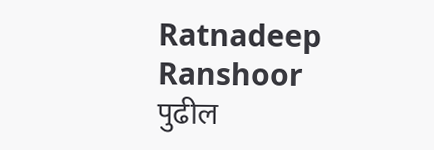Ratnadeep Ranshoor
पुढील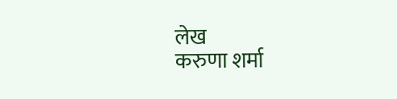लेख
करुणा शर्मा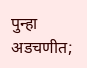पुन्हा अडचणीत;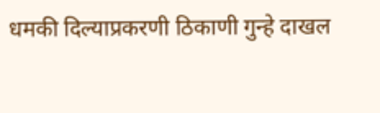धमकी दिल्याप्रकरणी ठिकाणी गुन्हे दाखल